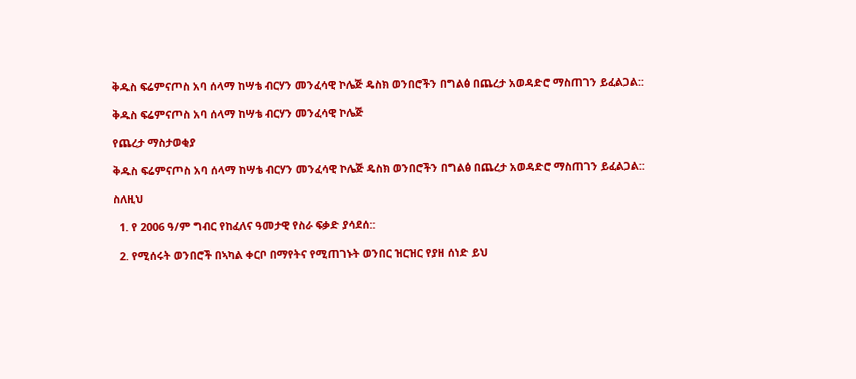ቅዱስ ፍሬምናጦስ አባ ሰላማ ከሣቴ ብርሃን መንፈሳዊ ኮሌጅ ዴስክ ወንበሮችን በግልፅ በጨረታ አወዳድሮ ማስጠገን ይፈልጋል::

ቅዱስ ፍሬምናጦስ አባ ሰላማ ከሣቴ ብርሃን መንፈሳዊ ኮሌጅ

የጨረታ ማስታወቂያ

ቅዱስ ፍሬምናጦስ አባ ሰላማ ከሣቴ ብርሃን መንፈሳዊ ኮሌጅ ዴስክ ወንበሮችን በግልፅ በጨረታ አወዳድሮ ማስጠገን ይፈልጋል::

ስለዚህ

  1. የ 2006 ዓ/ም ግብር የከፈለና ዓመታዊ የስራ ፍቃድ ያሳደሰ::

  2. የሚሰሩት ወንበሮች በኣካል ቀርቦ በማየትና የሚጠገኑት ወንበር ዝርዝር የያዘ ሰነድ ይህ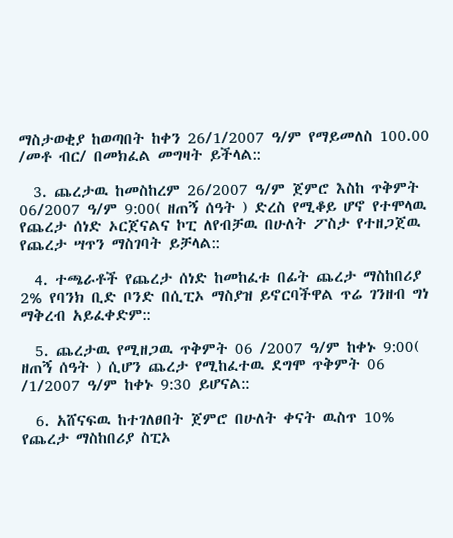ማስታወቂያ ከወጣበት ከቀን 26/1/2007 ዓ/ም የማይመለስ 100.00 /መቶ ብር/ በመክፈል መግዛት ይችላል::

  3. ጨረታዉ ከመስከረም 26/2007 ዓ/ም ጀምሮ እስከ ጥቅምት 06/2007 ዓ/ም 9:00( ዘጠኝ ሰዓት ) ድረስ የሚቆይ ሆኖ የተሞላዉ የጨረታ ሰነድ ኦርጀናልና ኮፒ ለየብቻዉ በሁለት ፖስታ የተዘጋጀዉ የጨረታ ሣጥን ማስገባት ይቻላል::

  4. ተጫራቶች የጨረታ ሰነድ ከመከፈቱ በፊት ጨረታ ማስከበሪያ 2% የባንክ ቢድ ቦንድ በሲፒኦ ማስያዝ ይኖርባችዋል ጥሬ ገንዘብ ግነ ማቅረብ አይፈቀድም::

  5. ጨረታዉ የሚዘጋዉ ጥቅምት 06 /2007 ዓ/ም ከቀኑ 9:00( ዘጠኝ ሰዓት ) ሲሆን ጨረታ የሚከፈተዉ ደግሞ ጥቅምት 06 /1/2007 ዓ/ም ከቀኑ 9:30 ይሆናል::

  6. አሸናፍዉ ከተገለፀበት ጀምሮ በሁለት ቀናት ዉስጥ 10% የጨረታ ማስከበሪያ ስፒኦ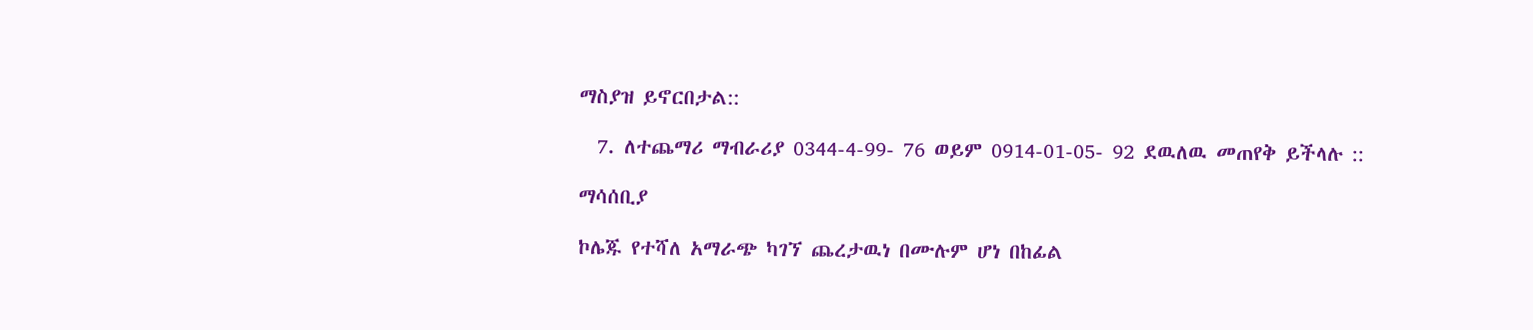ማስያዝ ይኖርበታል::

  7. ለተጨማሪ ማብራሪያ 0344-4-99- 76 ወይም 0914-01-05- 92 ደዉለዉ መጠየቅ ይችላሉ ::

ማሳሰቢያ

ኮሌጁ የተሻለ አማራጭ ካገኘ ጨረታዉነ በሙሉም ሆነ በከፊል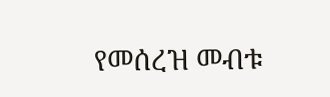የመሰረዝ መብቱ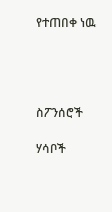የተጠበቀ ነዉ




ስፖንሰሮች

ሃሳቦች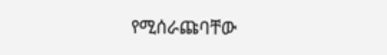የሚሰራጩባቸው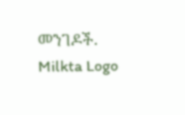መንገዶች.
Milkta Logo